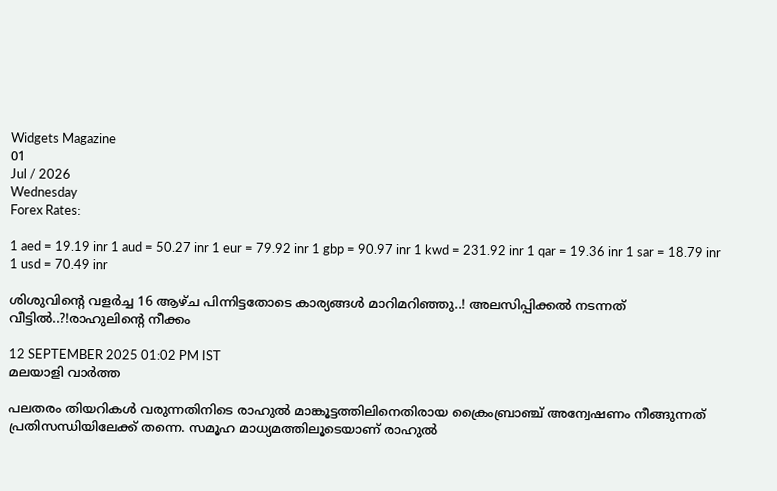Widgets Magazine
01
Jul / 2026
Wednesday
Forex Rates:

1 aed = 19.19 inr 1 aud = 50.27 inr 1 eur = 79.92 inr 1 gbp = 90.97 inr 1 kwd = 231.92 inr 1 qar = 19.36 inr 1 sar = 18.79 inr 1 usd = 70.49 inr

ശിശുവിന്റെ വളര്‍ച്ച 16 ആഴ്ച പിന്നിട്ടതോടെ കാര്യങ്ങൾ മാറിമറിഞ്ഞു..! അലസിപ്പിക്കൽ നടന്നത് വീട്ടിൽ..?!രാഹുലിന്റെ നീക്കം

12 SEPTEMBER 2025 01:02 PM IST
മലയാളി വാര്‍ത്ത

പലതരം തിയറികള്‍ വരുന്നതിനിടെ രാഹുല്‍ മാങ്കൂട്ടത്തിലിനെതിരായ ക്രൈംബ്രാഞ്ച് അന്വേഷണം നീങ്ങുന്നത് പ്രതിസന്ധിയിലേക്ക് തന്നെ. സമൂഹ മാധ്യമത്തിലൂടെയാണ് രാഹുല്‍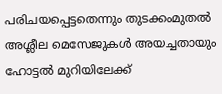പരിചയപ്പെട്ടതെന്നും തുടക്കംമുതല്‍ അശ്ലീല മെസേജുകള്‍ അയച്ചതായും ഹോട്ടല്‍ മുറിയിലേക്ക്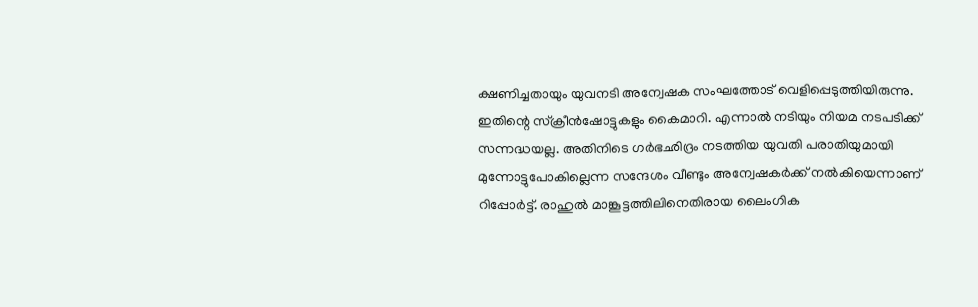ക്ഷണിച്ചതായും യുവനടി അന്വേഷക സംഘത്തോട് വെളിപ്പെടുത്തിയിരുന്നു. ഇതിന്റെ സ്‌ക്രീന്‍ഷോട്ടുകളും കൈമാറി. എന്നാല്‍ നടിയും നിയമ നടപടിക്ക് സന്നദ്ധയല്ല. അതിനിടെ ഗര്‍ഭഛിദ്രം നടത്തിയ യുവതി പരാതിയുമായി മുന്നോട്ടുപോകില്ലെന്ന സന്ദേശം വീണ്ടും അന്വേഷകര്‍ക്ക് നല്‍കിയെന്നാണ് റിപ്പോര്‍ട്ട്. രാഹുല്‍ മാങ്കൂട്ടത്തിലിനെതിരായ ലൈംഗിക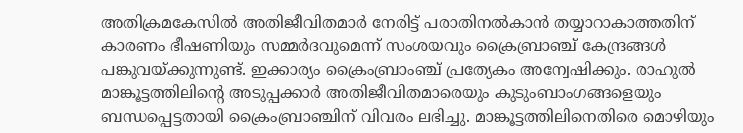അതിക്രമകേസില്‍ അതിജീവിതമാര്‍ നേരിട്ട് പരാതിനല്‍കാന്‍ തയ്യാറാകാത്തതിന് കാരണം ഭീഷണിയും സമ്മര്‍ദവുമെന്ന് സംശയവും ക്രൈബ്രാഞ്ച് കേന്ദ്രങ്ങള്‍ പങ്കുവയ്ക്കുന്നുണ്ട്. ഇക്കാര്യം ക്രൈംബ്രാംഞ്ച് പ്രത്യേകം അന്വേഷിക്കും. രാഹുല്‍ മാങ്കൂട്ടത്തിലിന്റെ അടുപ്പക്കാര്‍ അതിജീവിതമാരെയും കുടുംബാംഗങ്ങളെയും ബന്ധപ്പെട്ടതായി ക്രൈംബ്രാഞ്ചിന് വിവരം ലഭിച്ചു. മാങ്കൂട്ടത്തിലിനെതിരെ മൊഴിയും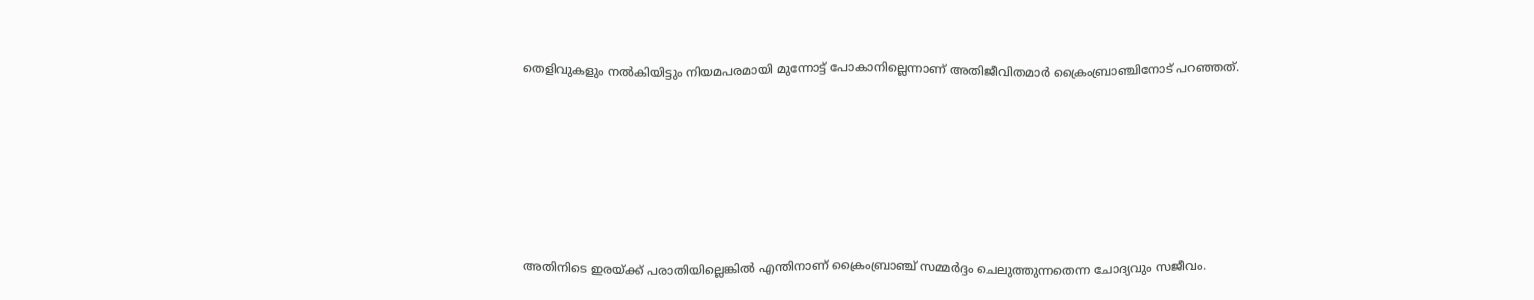തെളിവുകളും നല്‍കിയിട്ടും നിയമപരമായി മുന്നോട്ട് പോകാനില്ലെന്നാണ് അതിജീവിതമാര്‍ ക്രൈംബ്രാഞ്ചിനോട് പറഞ്ഞത്.








അതിനിടെ ഇരയ്ക്ക് പരാതിയില്ലെങ്കില്‍ എന്തിനാണ് ക്രൈംബ്രാഞ്ച് സമ്മര്‍ദ്ദം ചെലുത്തുന്നതെന്ന ചോദ്യവും സജീവം.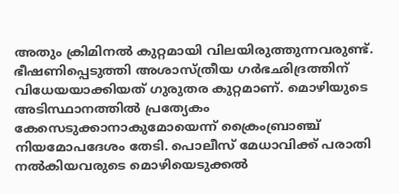അതും ക്രിമിനല്‍ കുറ്റമായി വിലയിരുത്തുന്നവരുണ്ട്. ഭീഷണിപ്പെടുത്തി അശാസ്ത്രീയ ഗര്‍ഭഛിദ്രത്തിന് വിധേയയാക്കിയത് ഗുരുതര കുറ്റമാണ്. മൊഴിയുടെ അടിസ്ഥാനത്തില്‍ പ്രത്യേകം കേസെടുക്കാനാകുമോയെന്ന് ക്രൈംബ്രാഞ്ച് നിയമോപദേശം തേടി. പൊലീസ് മേധാവിക്ക് പരാതി നല്‍കിയവരുടെ മൊഴിയെടുക്കല്‍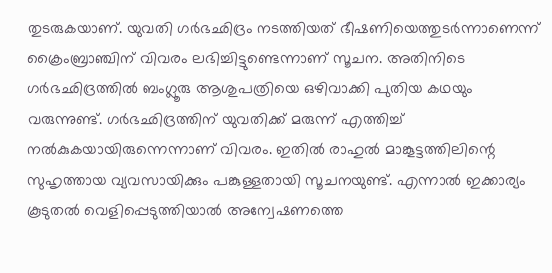തുടരുകയാണ്. യുവതി ഗര്‍ഭഛിദ്രം നടത്തിയത് ഭീഷണിയെത്തുടര്‍ന്നാണെന്ന് ക്രൈംബ്രാഞ്ചിന് വിവരം ലഭിച്ചിട്ടുണ്ടെന്നാണ് സൂചന. അതിനിടെ ഗര്‍ഭഛിദ്രത്തില്‍ ബംഗ്ലൂരു ആശുപത്രിയെ ഒഴിവാക്കി പുതിയ കഥയും വരുന്നുണ്ട്. ഗര്‍ഭഛിദ്രത്തിന് യുവതിക്ക് മരുന്ന് എത്തിച്ച് നല്‍കുകയായിരുന്നെന്നാണ് വിവരം. ഇതില്‍ രാഹുല്‍ മാങ്കൂട്ടത്തിലിന്റെ സുഹൃത്തായ വ്യവസായിക്കും പങ്കുള്ളതായി സൂചനയുണ്ട്. എന്നാല്‍ ഇക്കാര്യം കൂടുതല്‍ വെളിപ്പെടുത്തിയാല്‍ അന്വേഷണത്തെ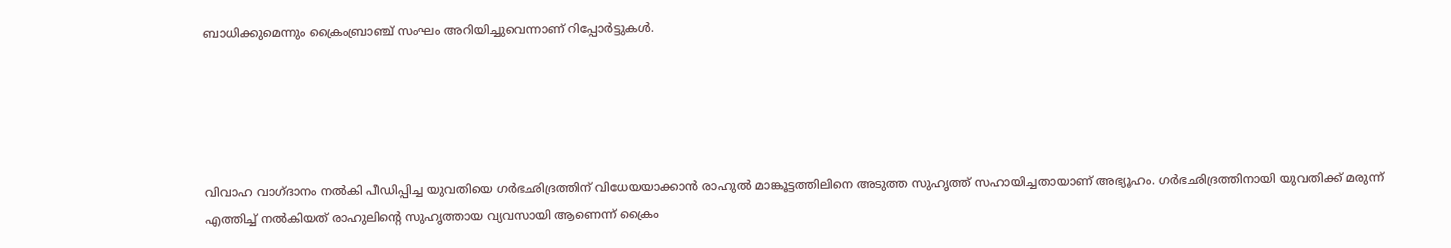ബാധിക്കുമെന്നും ക്രൈംബ്രാഞ്ച് സംഘം അറിയിച്ചുവെന്നാണ് റിപ്പോര്‍ട്ടുകള്‍.





വിവാഹ വാഗ്ദാനം നല്‍കി പീഡിപ്പിച്ച യുവതിയെ ഗര്‍ഭഛിദ്രത്തിന് വിധേയയാക്കാന്‍ രാഹുല്‍ മാങ്കൂട്ടത്തിലിനെ അടുത്ത സുഹൃത്ത് സഹായിച്ചതായാണ് അഭ്യൂഹം. ഗര്‍ഭഛിദ്രത്തിനായി യുവതിക്ക് മരുന്ന് എത്തിച്ച് നല്‍കിയത് രാഹുലിന്റെ സുഹൃത്തായ വ്യവസായി ആണെന്ന് ക്രൈം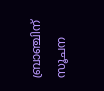ബ്രാഞ്ചിന് സൂചന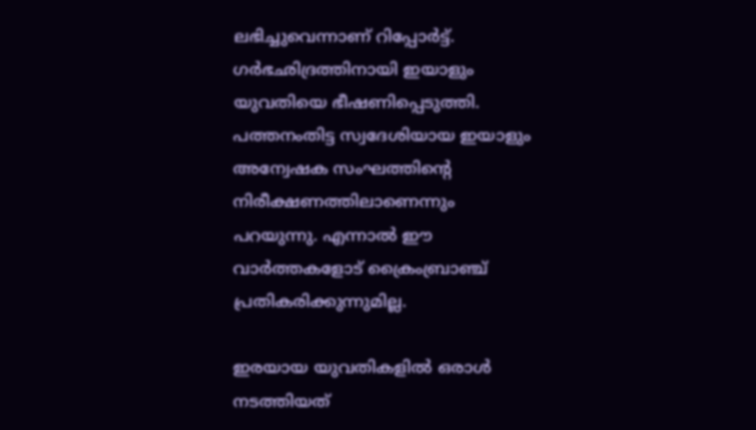ലഭിച്ചുവെന്നാണ് റിപ്പോര്‍ട്ട്. ഗര്‍ഭഛിദ്രത്തിനായി ഇയാളും യുവതിയെ ഭീഷണിപ്പെടുത്തി. പത്തനംതിട്ട സ്വദേശിയായ ഇയാളും അന്വേഷക സംഘത്തിന്റെ നിരീക്ഷണത്തിലാണെന്നും പറയുന്നു. എന്നാല്‍ ഈ വാര്‍ത്തകളോട് ക്രൈംബ്രാഞ്ച് പ്രതികരിക്കുന്നുമില്ല.

ഇരയായ യുവതികളില്‍ ഒരാള്‍ നടത്തിയത്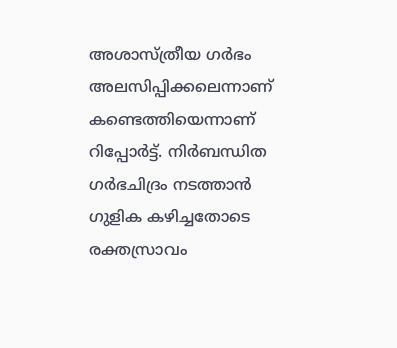അശാസ്ത്രീയ ഗര്‍ഭം അലസിപ്പിക്കലെന്നാണ് കണ്ടെത്തിയെന്നാണ് റിപ്പോര്‍ട്ട്. നിര്‍ബന്ധിത ഗര്‍ഭചിദ്രം നടത്താന്‍ ഗുളിക കഴിച്ചതോടെ രക്തസ്രാവം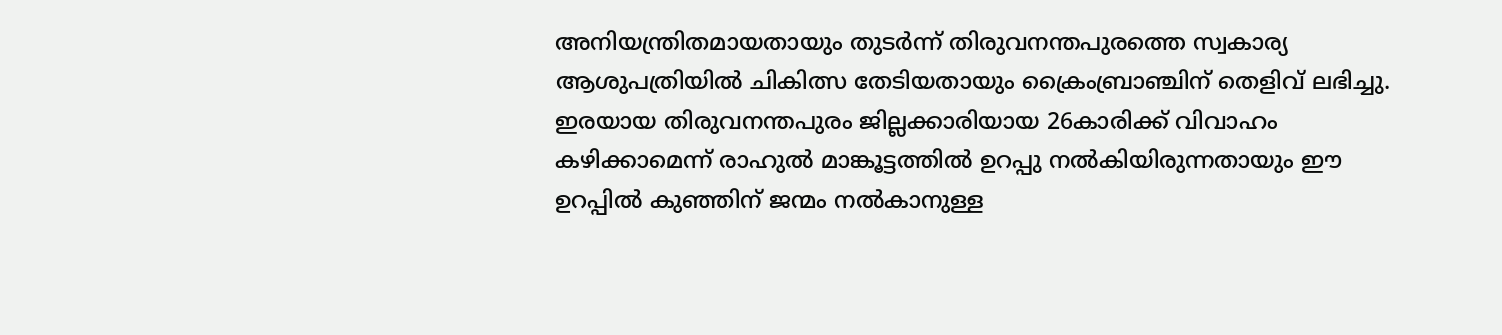അനിയന്ത്രിതമായതായും തുടര്‍ന്ന് തിരുവനന്തപുരത്തെ സ്വകാര്യ ആശുപത്രിയില്‍ ചികിത്സ തേടിയതായും ക്രൈംബ്രാഞ്ചിന് തെളിവ് ലഭിച്ചു. ഇരയായ തിരുവനന്തപുരം ജില്ലക്കാരിയായ 26കാരിക്ക് വിവാഹം കഴിക്കാമെന്ന് രാഹുല്‍ മാങ്കൂട്ടത്തില്‍ ഉറപ്പു നല്‍കിയിരുന്നതായും ഈ ഉറപ്പില്‍ കുഞ്ഞിന് ജന്മം നല്‍കാനുള്ള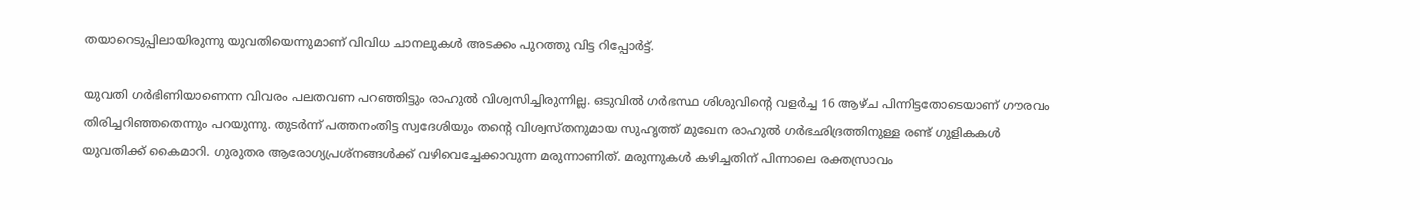തയാറെടുപ്പിലായിരുന്നു യുവതിയെന്നുമാണ് വിവിധ ചാനലുകള്‍ അടക്കം പുറത്തു വിട്ട റിപ്പോര്‍ട്ട്.

യുവതി ഗര്‍ഭിണിയാണെന്ന വിവരം പലതവണ പറഞ്ഞിട്ടും രാഹുല്‍ വിശ്വസിച്ചിരുന്നില്ല. ഒടുവില്‍ ഗര്‍ഭസ്ഥ ശിശുവിന്റെ വളര്‍ച്ച 16 ആഴ്ച പിന്നിട്ടതോടെയാണ് ഗൗരവം തിരിച്ചറിഞ്ഞതെന്നും പറയുന്നു. തുടര്‍ന്ന് പത്തനംതിട്ട സ്വദേശിയും തന്റെ വിശ്വസ്തനുമായ സുഹൃത്ത് മുഖേന രാഹുല്‍ ഗര്‍ഭഛിദ്രത്തിനുള്ള രണ്ട് ഗുളികകള്‍ യുവതിക്ക് കൈമാറി. ഗുരുതര ആരോഗ്യപ്രശ്നങ്ങള്‍ക്ക് വഴിവെച്ചേക്കാവുന്ന മരുന്നാണിത്. മരുന്നുകള്‍ കഴിച്ചതിന് പിന്നാലെ രക്തസ്രാവം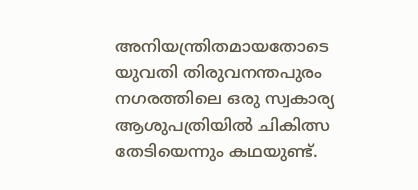അനിയന്ത്രിതമായതോടെ യുവതി തിരുവനന്തപുരം നഗരത്തിലെ ഒരു സ്വകാര്യ ആശുപത്രിയില്‍ ചികിത്സ തേടിയെന്നും കഥയുണ്ട്.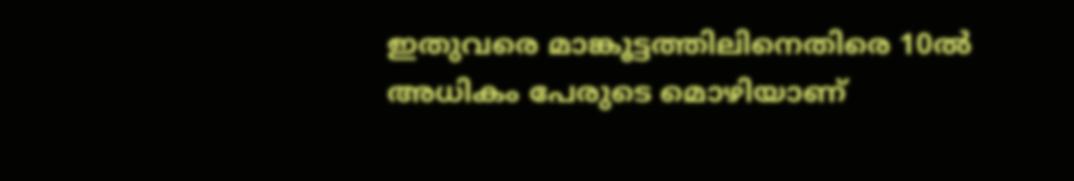ഇതുവരെ മാങ്കൂട്ടത്തിലിനെതിരെ 10ല്‍ അധികം പേരുടെ മൊഴിയാണ്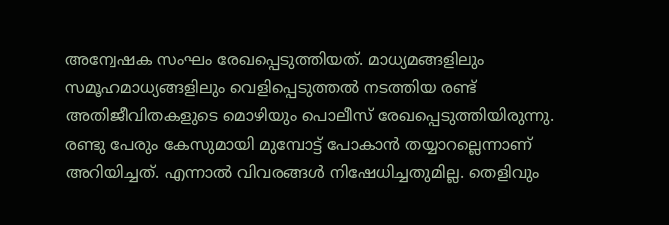അന്വേഷക സംഘം രേഖപ്പെടുത്തിയത്. മാധ്യമങ്ങളിലും സമൂഹമാധ്യങ്ങളിലും വെളിപ്പെടുത്തല്‍ നടത്തിയ രണ്ട് അതിജീവിതകളുടെ മൊഴിയും പൊലീസ് രേഖപ്പെടുത്തിയിരുന്നു. രണ്ടു പേരും കേസുമായി മുമ്പോട്ട് പോകാന്‍ തയ്യാറല്ലെന്നാണ് അറിയിച്ചത്. എന്നാല്‍ വിവരങ്ങള്‍ നിഷേധിച്ചതുമില്ല. തെളിവും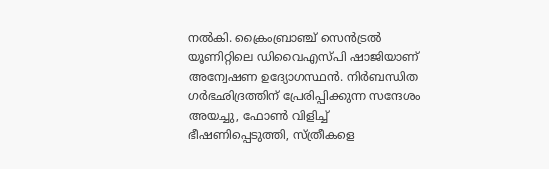നല്‍കി. ക്രൈംബ്രാഞ്ച് സെന്‍ട്രല്‍ യൂണിറ്റിലെ ഡിവൈഎസ്പി ഷാജിയാണ് അന്വേഷണ ഉദ്യോഗസ്ഥന്‍. നിര്‍ബന്ധിത ഗര്‍ഭഛിദ്രത്തിന് പ്രേരിപ്പിക്കുന്ന സന്ദേശം അയച്ചു, ഫോണ്‍ വിളിച്ച് ഭീഷണിപ്പെടുത്തി, സ്ത്രീകളെ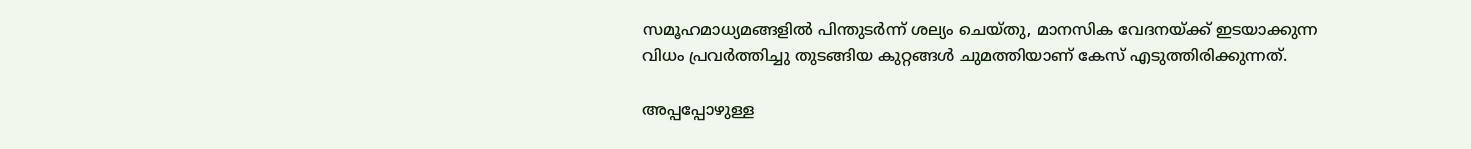സമൂഹമാധ്യമങ്ങളില്‍ പിന്തുടര്‍ന്ന് ശല്യം ചെയ്തു, മാനസിക വേദനയ്ക്ക് ഇടയാക്കുന്ന വിധം പ്രവര്‍ത്തിച്ചു തുടങ്ങിയ കുറ്റങ്ങള്‍ ചുമത്തിയാണ് കേസ് എടുത്തിരിക്കുന്നത്.

അപ്പപ്പോഴുള്ള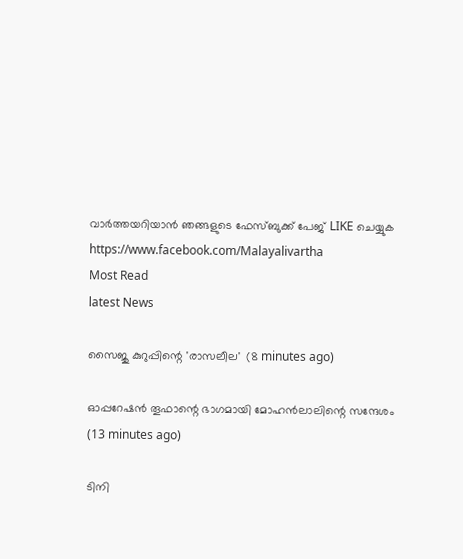വാര്‍ത്തയറിയാന്‍ ഞങ്ങളുടെ ഫേസ്‌ബുക്ക്‌ പേജ് LIKE ചെയ്യുക
https://www.facebook.com/Malayalivartha
Most Read
latest News

സൈജു കുറുപ്പിന്റെ 'രാസലീല'  (8 minutes ago)

ഓപ്പറേഷന്‍ തൂഫാന്റെ ഭാഗമായി മോഹന്‍ലാലിന്റെ സന്ദേശം  (13 minutes ago)

ടിനി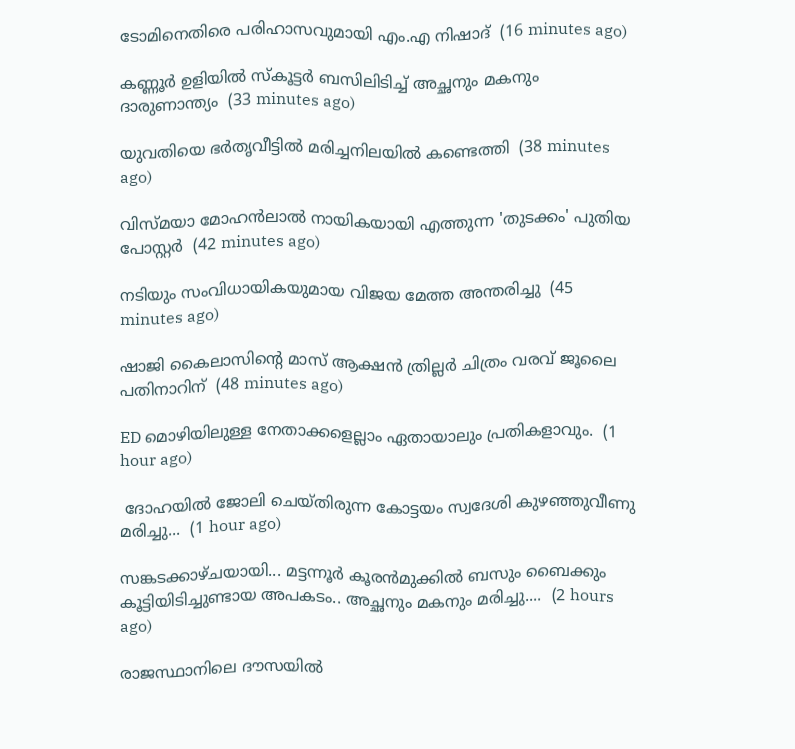ടോമിനെതിരെ പരിഹാസവുമായി എം.എ നിഷാദ്  (16 minutes ago)

കണ്ണൂര്‍ ഉളിയില്‍ സ്‌കൂട്ടര്‍ ബസിലിടിച്ച് അച്ഛനും മകനും ദാരുണാന്ത്യം  (33 minutes ago)

യുവതിയെ ഭര്‍തൃവീട്ടില്‍ മരിച്ചനിലയില്‍ കണ്ടെത്തി  (38 minutes ago)

വിസ്മയാ മോഹന്‍ലാല്‍ നായികയായി എത്തുന്ന 'തുടക്കം' പുതിയ പോസ്റ്റര്‍  (42 minutes ago)

നടിയും സംവിധായികയുമായ വിജയ മേത്ത അന്തരിച്ചു  (45 minutes ago)

ഷാജി കൈലാസിന്റെ മാസ് ആക്ഷന്‍ ത്രില്ലര്‍ ചിത്രം വരവ് ജൂലൈ പതിനാറിന്  (48 minutes ago)

ED മൊഴിയിലുള്ള നേതാക്കളെല്ലാം ഏതായാലും പ്രതികളാവും.  (1 hour ago)

 ദോഹയിൽ ജോലി ചെയ്തിരുന്ന കോട്ടയം സ്വദേശി കുഴഞ്ഞുവീണു മരിച്ചു...  (1 hour ago)

സങ്കടക്കാഴ്ചയായി... മട്ടന്നൂർ കൂരൻമുക്കിൽ ബസും ബൈക്കും കൂട്ടിയിടിച്ചുണ്ടായ അപകടം.. അച്ഛനും മകനും മരിച്ചു....  (2 hours ago)

രാജസ്ഥാനിലെ ദൗസയിൽ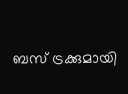ബസ് ട്രക്കുമായി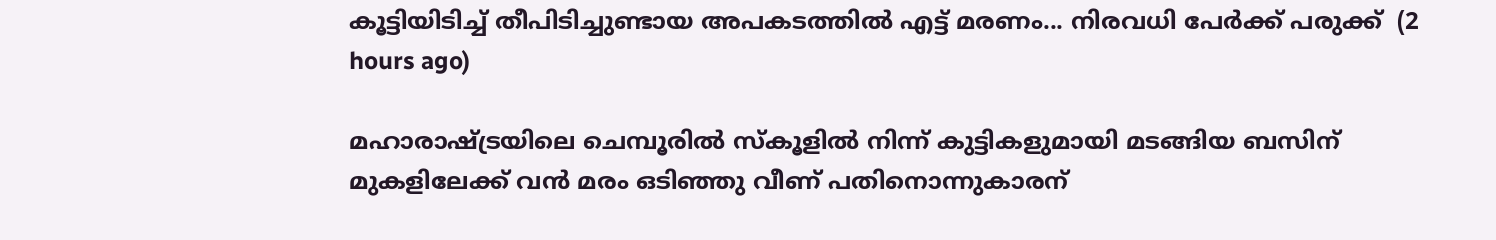കൂട്ടിയിടിച്ച് തീപിടിച്ചുണ്ടായ അപകടത്തിൽ എട്ട് മരണം... നിരവധി പേർക്ക് പരുക്ക്  (2 hours ago)

മഹാരാഷ്ട്രയിലെ ചെമ്പൂരിൽ സ്കൂളിൽ നിന്ന് കുട്ടികളുമായി മടങ്ങിയ ബസിന് മുകളിലേക്ക് വൻ മരം ഒടിഞ്ഞു വീണ് പതിനൊന്നുകാരന്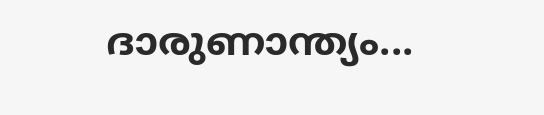ദാരുണാന്ത്യം...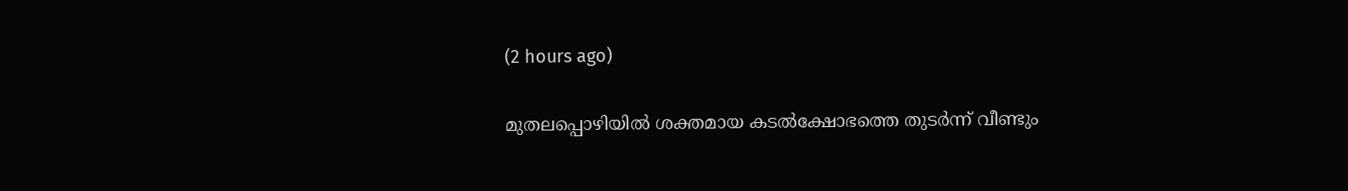(2 hours ago)

മുതലപ്പൊഴിയിൽ ശക്തമായ കടൽക്ഷോഭത്തെ തുടർന്ന് വീണ്ടും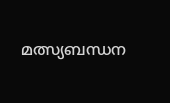മത്സ്യബന്ധന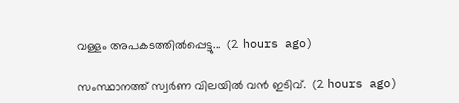വള്ളം അപകടത്തിൽപ്പെട്ടു...  (2 hours ago)

സംസ്ഥാനത്ത് സ്വര്‍ണ വിലയില്‍ വന്‍ ഇടിവ്.  (2 hours ago)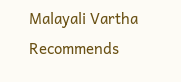Malayali Vartha Recommends